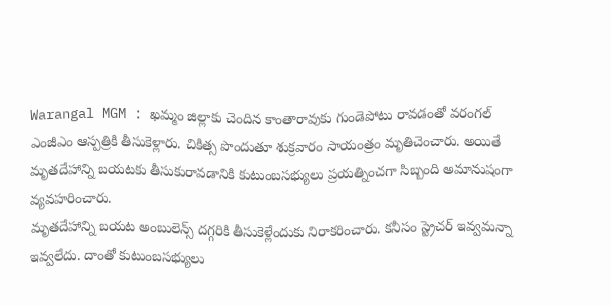Warangal MGM : ఖమ్మం జిల్లాకు చెందిన కాంతారావుకు గుండెపోటు రావడంతో వరంగల్ ఎంజీఎం ఆస్పత్రికి తీసుకెళ్లారు. చికిత్స పొందుతూ శుక్రవారం సాయంత్రం మృతిచెంచారు. అయితే మృతదేహాన్ని బయటకు తీసుకురావడానికి కుటుంబసభ్యులు ప్రయత్నించగా సిబ్బంది అమానుషంగా వ్యవహరించారు.
మృతదేహాన్ని బయట అంబులెన్స్ దగ్గరికి తీసుకెళ్లేందుకు నిరాకరించారు. కనీసం స్ట్రెచర్ ఇవ్వమన్నా ఇవ్వలేదు. దాంతో కుటుంబసభ్యులు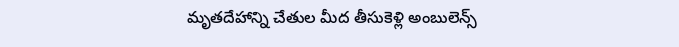మృతదేహాన్ని చేతుల మీద తీసుకెళ్లి అంబులెన్స్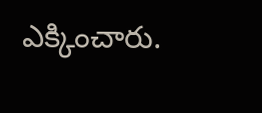ఎక్కించారు.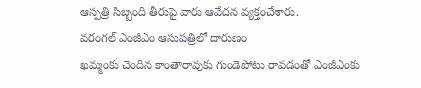ఆస్పత్రి సిబ్బంది తీరుపై వారు ఆవేదన వ్యక్తంచేశారు.
వరంగల్ ఎంజీఎం ఆసుపత్రిలో దారుణం
ఖమ్మంకు చెందిన కాంతారావుకు గుండెపోటు రావడంతో ఎంజీఎంకు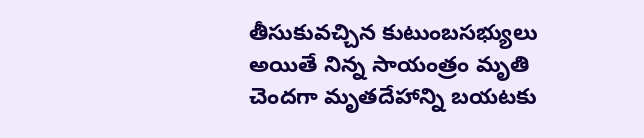తీసుకువచ్చిన కుటుంబసభ్యులు
అయితే నిన్న సాయంత్రం మృతి చెందగా మృతదేహాన్ని బయటకు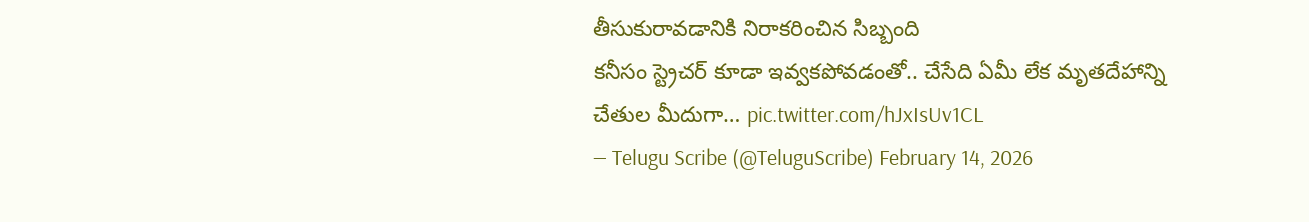తీసుకురావడానికి నిరాకరించిన సిబ్బంది
కనీసం స్ట్రెచర్ కూడా ఇవ్వకపోవడంతో.. చేసేది ఏమీ లేక మృతదేహాన్ని చేతుల మీదుగా… pic.twitter.com/hJxIsUv1CL
— Telugu Scribe (@TeluguScribe) February 14, 2026